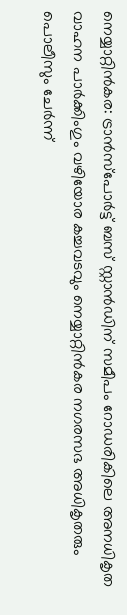നെയ്യാറ്റിൻകര: ട്രാൻസ്പോർട്ട് ബസ് സ്റ്റാൻഡിന് സമീപം റോഡരികിലെ അനധികൃത വാഹന പാർക്കിംഗും വഴിയോര കച്ചവടവും നെയ്യാറ്റിൻകര നഗരസഭ അധികൃതരും പൊലീസും ചേർന്ന്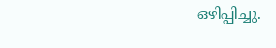ഒഴിപ്പിച്ചു.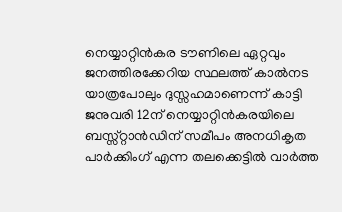നെയ്യാറ്റിൻകര ടൗണിലെ ഏറ്റവും ജനത്തിരക്കേറിയ സ്ഥലത്ത് കാൽനട യാത്രപോലും ദുസ്സഹമാണെന്ന് കാട്ടി ജനുവരി 12ന് നെയ്യാറ്റിൻകരയിലെ ബസ്സ്റ്റാൻഡിന് സമീപം അനധികൃത പാർക്കിംഗ് എന്ന തലക്കെട്ടിൽ വാർത്ത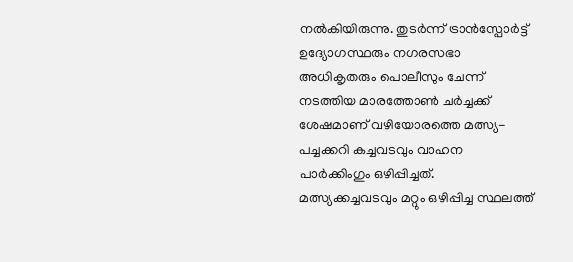നൽകിയിരുന്നു. തുടർന്ന് ട്രാൻസ്പോർട്ട് ഉദ്യോഗസ്ഥരും നഗരസഭാ അധികൃതരും പൊലീസും ചേന്ന് നടത്തിയ മാരത്തോൺ ചർച്ചക്ക് ശേഷമാണ് വഴിയോരത്തെ മത്സ്യ-പച്ചക്കറി കച്ചവടവും വാഹന പാർക്കിംഗും ഒഴിപ്പിച്ചത്. മത്സ്യക്കച്ചവടവും മറ്റും ഒഴിപ്പിച്ച സ്ഥലത്ത്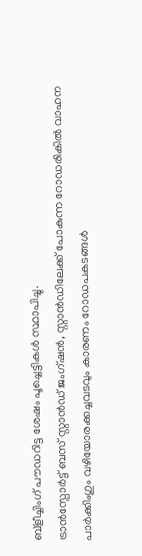ബ്ളീച്ചിംഗ് പൗഡറിട്ട ശേഷം പൂച്ചെട്ടികൾ സ്ഥാപിച്ചു.
ട്രാൻസ്പോർട്ട് ബസ് സ്റ്റാൻഡ് ജംഗ്ഷൻ, സ്റ്റാൻഡിലേക്ക് പോകുന്ന റോഡരികിൽ വാഹന പാർക്കിംഗും വഴിയോരക്കച്ചവടവും കാരണം റോഡപകടങ്ങൾ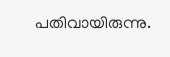പതിവായിരുന്നു.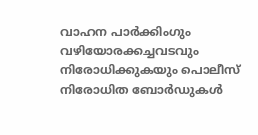വാഹന പാർക്കിംഗും വഴിയോരക്കച്ചവടവും നിരോധിക്കുകയും പൊലീസ് നിരോധിത ബോർഡുകൾ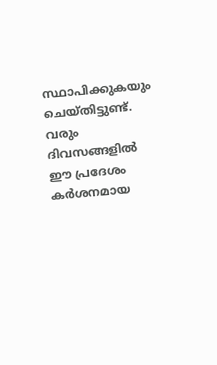സ്ഥാപിക്കുകയും ചെയ്തിട്ടുണ്ട്. വരും ദിവസങ്ങളിൽ ഈ പ്രദേശം കർശനമായ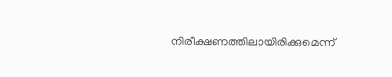നിരീക്ഷണത്തിലായിരിക്കുമെന്ന്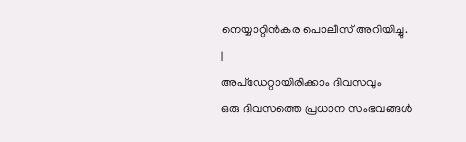നെയ്യാറ്റിൻകര പൊലീസ് അറിയിച്ചു.
|
അപ്ഡേറ്റായിരിക്കാം ദിവസവും
ഒരു ദിവസത്തെ പ്രധാന സംഭവങ്ങൾ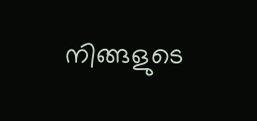നിങ്ങളുടെ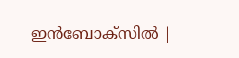ഇൻബോക്സിൽ |